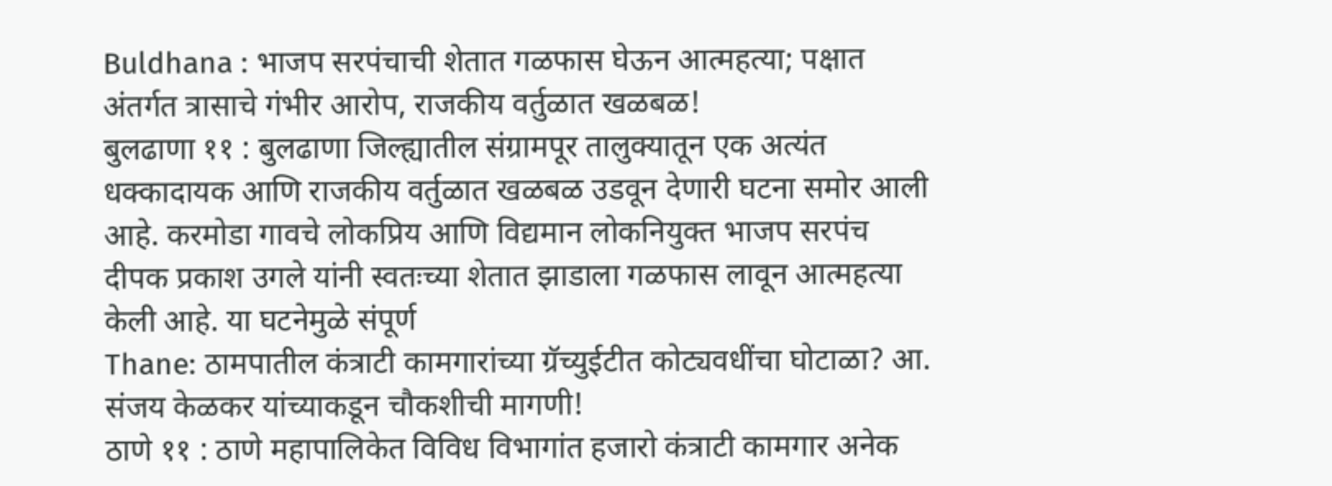Buldhana : भाजप सरपंचाची शेतात गळफास घेऊन आत्महत्या; पक्षात अंतर्गत त्रासाचे गंभीर आरोप, राजकीय वर्तुळात खळबळ!
बुलढाणा ११ : बुलढाणा जिल्ह्यातील संग्रामपूर तालुक्यातून एक अत्यंत धक्कादायक आणि राजकीय वर्तुळात खळबळ उडवून देणारी घटना समोर आली आहे. करमोडा गावचे लोकप्रिय आणि विद्यमान लोकनियुक्त भाजप सरपंच दीपक प्रकाश उगले यांनी स्वतःच्या शेतात झाडाला गळफास लावून आत्महत्या केली आहे. या घटनेमुळे संपूर्ण
Thane: ठामपातील कंत्राटी कामगारांच्या ग्रॅच्युईटीत कोट्यवधींचा घोटाळा? आ. संजय केळकर यांच्याकडून चौकशीची मागणी!
ठाणे ११ : ठाणे महापालिकेत विविध विभागांत हजारो कंत्राटी कामगार अनेक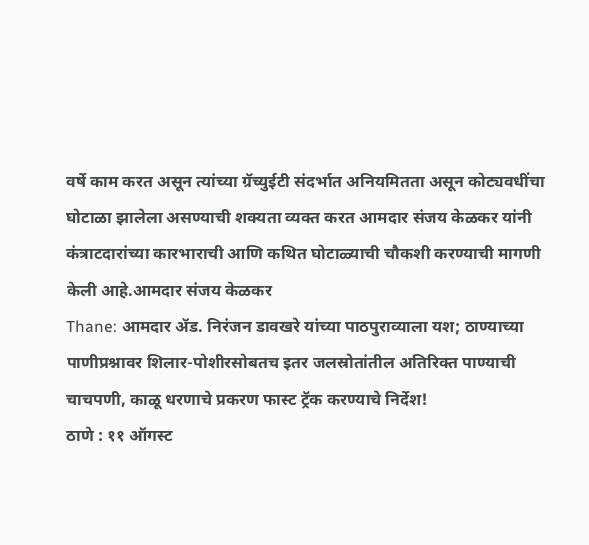वर्षे काम करत असून त्यांच्या ग्रॅच्युईटी संदर्भात अनियमितता असून कोट्यवधींचा घोटाळा झालेला असण्याची शक्यता व्यक्त करत आमदार संजय केळकर यांनी कंत्राटदारांच्या कारभाराची आणि कथित घोटाळ्याची चौकशी करण्याची मागणी केली आहे.आमदार संजय केळकर
Thane: आमदार ॲड. निरंजन डावखरे यांच्या पाठपुराव्याला यश; ठाण्याच्या पाणीप्रश्नावर शिलार-पोशीरसोबतच इतर जलस्रोतांतील अतिरिक्त पाण्याची चाचपणी, काळू धरणाचे प्रकरण फास्ट ट्रॅक करण्याचे निर्देश!
ठाणे : ११ ऑगस्ट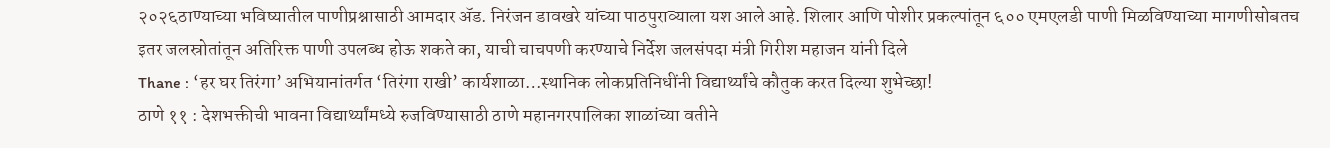२०२६ठाण्याच्या भविष्यातील पाणीप्रश्नासाठी आमदार ॲड. निरंजन डावखरे यांच्या पाठपुराव्याला यश आले आहे. शिलार आणि पोशीर प्रकल्पांतून ६०० एमएलडी पाणी मिळविण्याच्या मागणीसोबतच इतर जलस्रोतांतून अतिरिक्त पाणी उपलब्ध होऊ शकते का, याची चाचपणी करण्याचे निर्देश जलसंपदा मंत्री गिरीश महाजन यांनी दिले
Thane : ‘हर घर तिरंगा’ अभियानांतर्गत ‘तिरंगा राखी’ कार्यशाळा…स्थानिक लोकप्रतिनिधींनी विद्यार्थ्यांचे कौतुक करत दिल्या शुभेच्छा!
ठाणे ११ : देशभक्तीची भावना विद्यार्थ्यांमध्ये रुजविण्यासाठी ठाणे महानगरपालिका शाळांच्या वतीने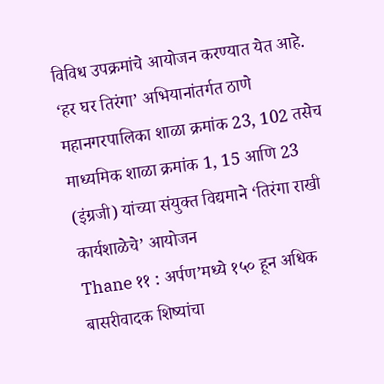विविध उपक्रमांचे आयोजन करण्यात येत आहे. ‘हर घर तिरंगा’ अभियानांतर्गत ठाणे महानगरपालिका शाळा क्रमांक 23, 102 तसेच माध्यमिक शाळा क्रमांक 1, 15 आणि 23 (इंग्रजी) यांच्या संयुक्त विद्यमाने ‘तिरंगा राखी कार्यशाळेचे’ आयोजन
Thane ११ : अर्पण’मध्ये १५० हून अधिक बासरीवादक शिष्यांचा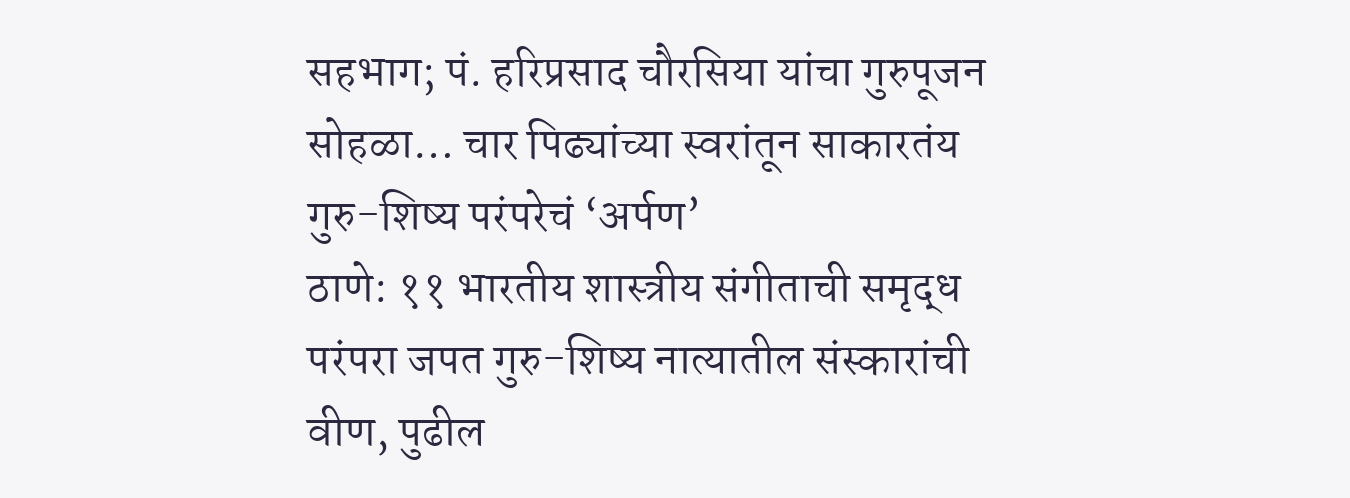सहभाग; पं. हरिप्रसाद चौरसिया यांचा गुरुपूजन सोहळा… चार पिढ्यांच्या स्वरांतून साकारतंय गुरु-शिष्य परंपरेचं ‘अर्पण’
ठाणे: ११ भारतीय शास्त्रीय संगीताची समृद्ध परंपरा जपत गुरु-शिष्य नात्यातील संस्कारांची वीण, पुढील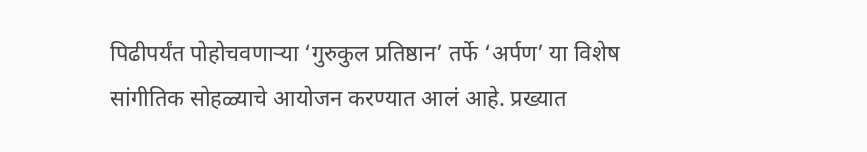पिढीपर्यंत पोहोचवणाऱ्या ‘गुरुकुल प्रतिष्ठान’ तर्फे ‘अर्पण’ या विशेष सांगीतिक सोहळ्याचे आयोजन करण्यात आलं आहे. प्रख्यात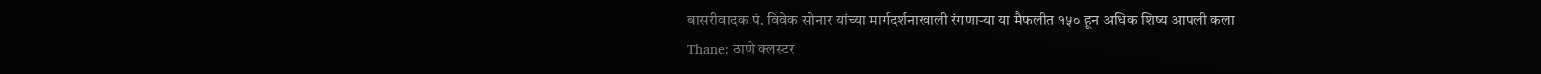बासरीवादक पं. विवेक सोनार यांच्या मार्गदर्शनाखाली रंगणाऱ्या या मैफलीत १५० हून अधिक शिष्य आपली कला
Thane: ठाणे क्लस्टर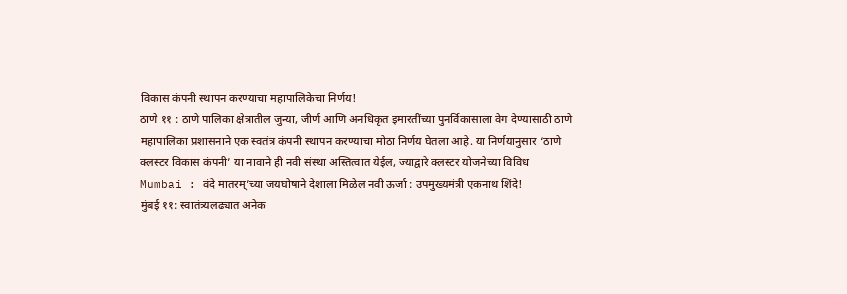विकास कंपनी स्थापन करण्याचा महापालिकेचा निर्णय!
ठाणे ११ : ठाणे पालिका क्षेत्रातील जुन्या, जीर्ण आणि अनधिकृत इमारतींच्या पुनर्विकासाला वेग देण्यासाठी ठाणे महापालिका प्रशासनाने एक स्वतंत्र कंपनी स्थापन करण्याचा मोठा निर्णय घेतला आहे. या निर्णयानुसार ‘ठाणे क्लस्टर विकास कंपनी’ या नावाने ही नवी संस्था अस्तित्वात येईल, ज्याद्वारे क्लस्टर योजनेच्या विविध
Mumbai : वंदे मातरम्’च्या जयघोषाने देशाला मिळेल नवी ऊर्जा : उपमुख्यमंत्री एकनाथ शिंदे!
मुंबई ११: स्वातंत्र्यलढ्यात अनेक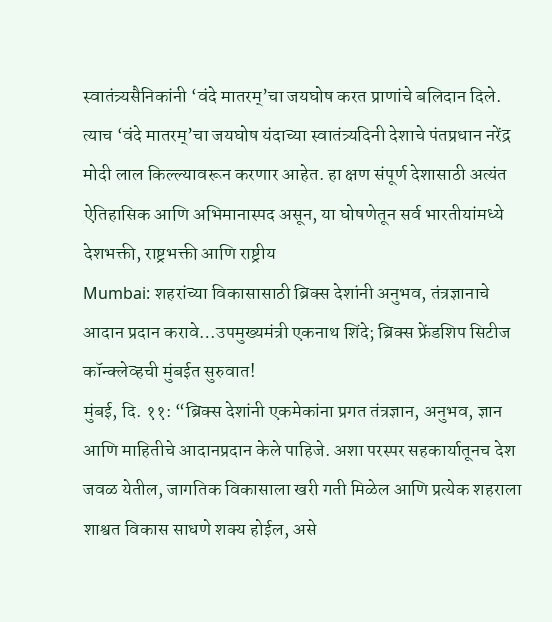स्वातंत्र्यसैनिकांनी ‘वंदे मातरम्’चा जयघोष करत प्राणांचे बलिदान दिले. त्याच ‘वंदे मातरम्’चा जयघोष यंदाच्या स्वातंत्र्यदिनी देशाचे पंतप्रधान नरेंद्र मोदी लाल किल्ल्यावरून करणार आहेत. हा क्षण संपूर्ण देशासाठी अत्यंत ऐतिहासिक आणि अभिमानास्पद असून, या घोषणेतून सर्व भारतीयांमध्ये देशभक्ती, राष्ट्रभक्ती आणि राष्ट्रीय
Mumbai: शहरांच्या विकासासाठी ब्रिक्स देशांनी अनुभव, तंत्रज्ञानाचे आदान प्रदान करावे…उपमुख्यमंत्री एकनाथ शिंदे; ब्रिक्स फ्रेंडशिप सिटीज कॉन्क्लेव्हची मुंबईत सुरुवात!
मुंबई, दि. ११: “ब्रिक्स देशांनी एकमेकांना प्रगत तंत्रज्ञान, अनुभव, ज्ञान आणि माहितीचे आदानप्रदान केले पाहिजे. अशा परस्पर सहकार्यातूनच देश जवळ येतील, जागतिक विकासाला खरी गती मिळेल आणि प्रत्येक शहराला शाश्वत विकास साधणे शक्य होईल, असे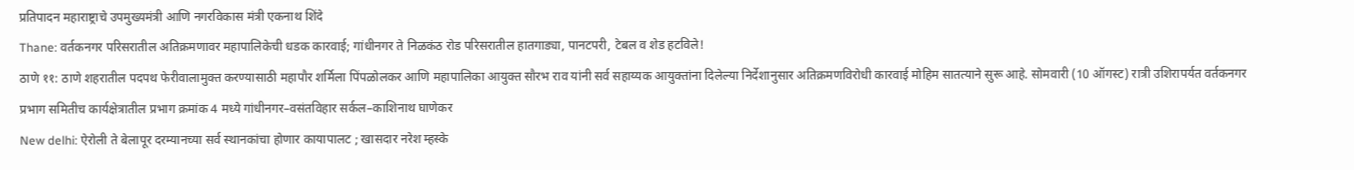प्रतिपादन महाराष्ट्राचे उपमुख्यमंत्री आणि नगरविकास मंत्री एकनाथ शिंदे
Thane: वर्तकनगर परिसरातील अतिक्रमणावर महापालिकेची धडक कारवाई; गांधीनगर ते निळकंठ रोड परिसरातील हातगाड्या, पानटपरी, टेबल व शेड हटविले!
ठाणे ११: ठाणे शहरातील पदपथ फेरीवालामुक्त करण्यासाठी महापौर शर्मिला पिंपळोलकर आणि महापालिका आयुक्त सौरभ राव यांनी सर्व सहाय्यक आयुक्तांना दिलेल्या निर्देशानुसार अतिक्रमणविरोधी कारवाई मोहिम सातत्याने सुरू आहे. सोमवारी (10 ऑगस्ट) रात्री उशिरापर्यत वर्तकनगर प्रभाग समितीच कार्यक्षेत्रातील प्रभाग क्रमांक 4 मध्ये गांधीनगर–वसंतविहार सर्कल–काशिनाथ घाणेकर
New delhi: ऐरोली ते बेलापूर दरम्यानच्या सर्व स्थानकांचा होणार कायापालट ; खासदार नरेश म्हस्के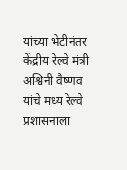यांच्या भेटीनंतर केंद्रीय रेल्वे मंत्री अश्विनी वैष्णव यांचे मध्य रेल्वे प्रशासनाला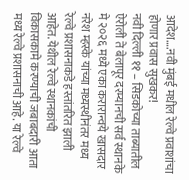आदेश….नवी मुंबई मधील रेल्वे प्रवाशांचा होणार प्रवास सुखकर!
नवी दिल्ली ११ – सिडकोच्या ताब्यातील ऐरोली ते बेलापूर दरम्यानची सर्व स्थानके मे २०२६ मध्ये एका करारान्वये खासदार नरेश म्हस्के यांच्या मध्यस्थीनंतर मध्य रेल्वे प्रशासनाकडे हस्तांतरित झाली आहेत. येथील रेल्वे स्थानकांची विकासकामे करण्याची जबाबदारी आता मध्य रेल्वे प्रशासनाची आहे. या रेल्वे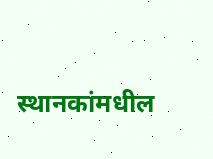स्थानकांमधील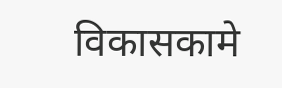विकासकामे